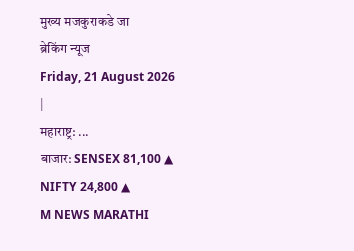मुख्य मजकुराकडे जा
ब्रेकिंग न्यूज
Friday, 21 August 2026
|
महाराष्ट्र: ...
बाजार: SENSEX 81,100 ▲ NIFTY 24,800 ▲
M NEWS MARATHI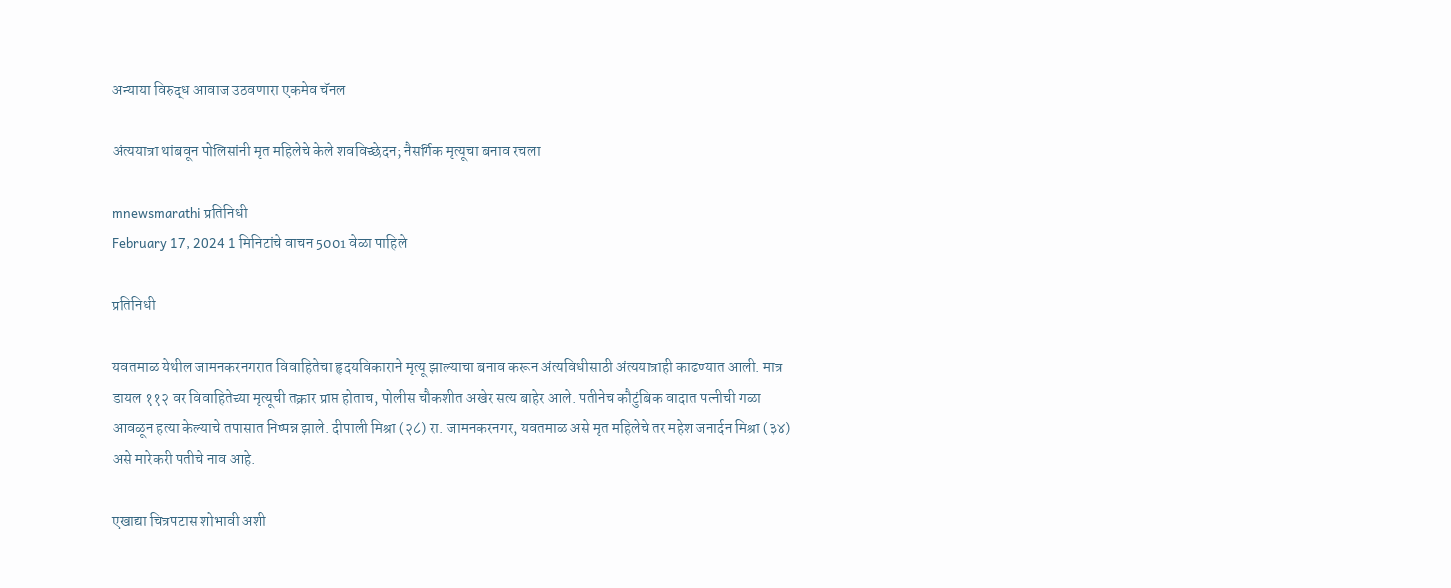अन्याया विरुद्ध आवाज उठवणारा एकमेव चॅनल

अंत्ययात्रा थांबवून पोलिसांनी मृत महिलेचे केले शवविच्छेदन; नैसर्गिक मृत्यूचा बनाव रचला

mnewsmarathi प्रतिनिधी
February 17, 2024 1 मिनिटांचे वाचन 5001 वेळा पाहिले

प्रतिनिधी

यवतमाळ येथील जामनकरनगरात विवाहितेचा हृदयविकाराने मृत्यू झाल्याचा बनाव करून अंत्यविधीसाठी अंत्ययात्राही काढण्यात आली. मात्र डायल ११२ वर विवाहितेच्या मृत्यूची तक्रार प्राप्त होताच, पोलीस चौकशीत अखेर सत्य बाहेर आले. पतीनेच कौटुंबिक वादात पत्नीची गळा आवळून हत्या केल्याचे तपासात निष्पन्न झाले. दीपाली मिश्रा (२८) रा. जामनकरनगर, यवतमाळ असे मृत महिलेचे तर महेश जनार्दन मिश्रा (३४) असे मारेकरी पतीचे नाव आहे.

एखाद्या चित्रपटास शोभावी अशी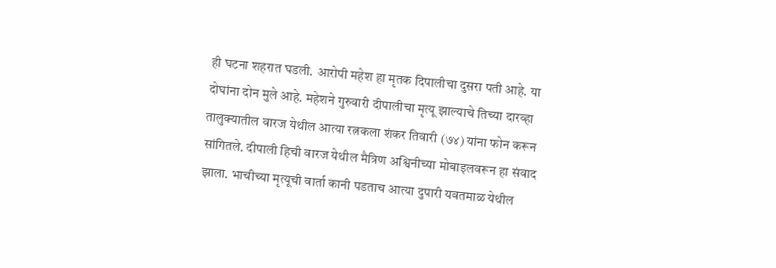ही घटना शहरात घडली. आरोपी महेश हा मृतक दिपालीचा दुसरा पती आहे. या दोघांना दोन मुले आहे. महेशने गुरुवारी दीपालीचा मृत्यू झाल्याचे तिच्या दारव्हा तालुक्यातील वारज येथील आत्या रत्नकला शंकर तिवारी (७४) यांना फोन करून सांगितले. दीपाली हिची वारज येथील मैत्रिण अश्विनीच्या मोबाइलवरून हा संवाद झाला. भाचीच्या मृत्यूची वार्ता कानी पडताच आत्या दुपारी यवतमाळ येथील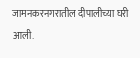जामनकरनगरातील दीपालीच्या घरी आली.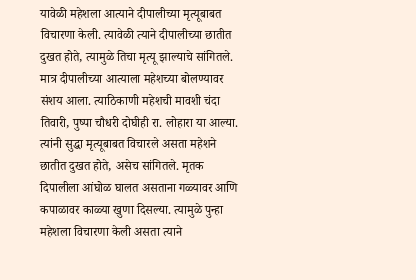यावेळी महेशला आत्याने दीपालीच्या मृत्यूबाबत विचारणा केली. त्यावेळी त्याने दीपालीच्या छातीत दुखत होते, त्यामुळे तिचा मृत्यू झाल्याचे सांगितले. मात्र दीपालीच्या आत्याला महेशच्या बोलण्यावर संशय आला. त्याठिकाणी महेशची मावशी चंदा तिवारी, पुष्पा चौधरी दोघीही रा. लोहारा या आल्या. त्यांनी सुद्धा मृत्यूबाबत विचारले असता महेशने छातीत दुखत होते, असेच सांगितले. मृतक दिपालीला आंघोळ घालत असताना गळ्यावर आणि कपाळावर काळ्या खुणा दिसल्या. त्यामुळे पुन्हा महेशला विचारणा केली असता त्याने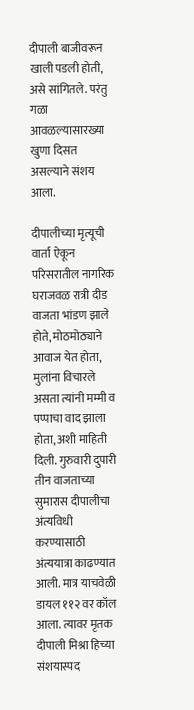दीपाली बाजीवरून खाली पडली होती, असे सांगितले. परंतु गळा आवळल्यासारख्या खुणा दिसत असल्याने संशय आला.

दीपालीच्या मृत्यूची वार्ता ऐकून परिसरातील नागरिक घराजवळ रात्री दीड वाजता भांडण झाले होते, मोठमोठ्याने आवाज येत होता, मुलांना विचारले असता त्यांनी मम्मी व पप्पाचा वाद झाला होता, अशी माहिती दिली. गुरुवारी दुपारी तीन वाजताच्या सुमारास दीपालीचा अंत्यविधी करण्यासाठी अंत्ययात्रा काढण्यात आली. मात्र याचवेळी डायल ११२ वर कॉल आला. त्यावर मृतक दीपाली मिश्रा हिच्या संशयास्पद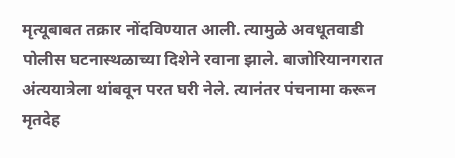मृत्यूबाबत तक्रार नोंदविण्यात आली. त्यामुळे अवधूतवाडी पोलीस घटनास्थळाच्या दिशेने रवाना झाले. बाजोरियानगरात अंत्ययात्रेला थांबवून परत घरी नेले. त्यानंतर पंचनामा करून मृतदेह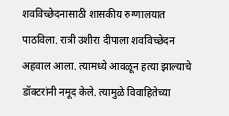शवविच्छेदनासाठी शासकीय रुग्णालयात पाठविला. रात्री उशीरा दीपाला शवविच्छेदन अहवाल आला. त्यामध्ये आवळून हत्या झाल्याचे डॉक्टरांनी नमूद केले. त्यामुळे विवाहितेच्या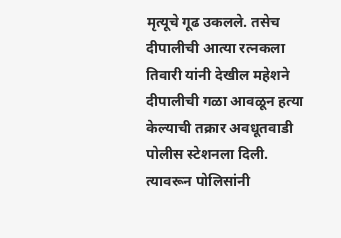मृत्यूचे गूढ उकलले. तसेच दीपालीची आत्या रत्नकला तिवारी यांनी देखील महेशने दीपालीची गळा आवळून हत्या केल्याची तक्रार अवधूतवाडी पोलीस स्टेशनला दिली. त्यावरून पोलिसांनी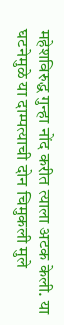महेशविरुद्ध गुन्हा नोंद करीत त्याला अटक केली. या घटनेमुळे या दाम्पत्याची दोन चिमुकली मुले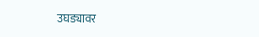उघड्यावर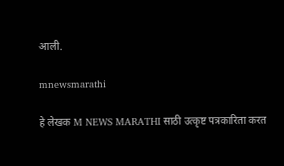आली.

mnewsmarathi

हे लेखक M NEWS MARATHI साठी उत्कृष्ट पत्रकारिता करत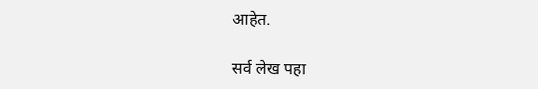आहेत.

सर्व लेख पहा